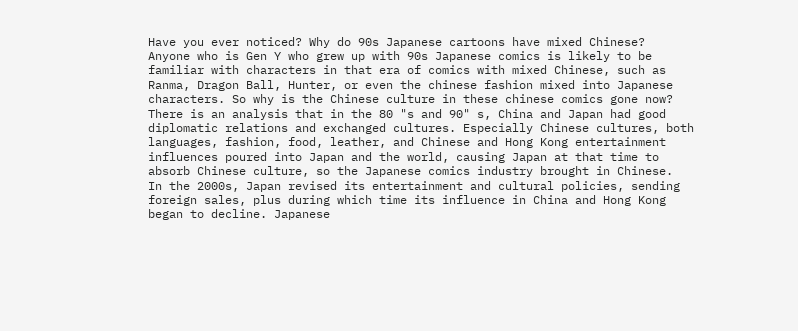Have you ever noticed? Why do 90s Japanese cartoons have mixed Chinese?
Anyone who is Gen Y who grew up with 90s Japanese comics is likely to be familiar with characters in that era of comics with mixed Chinese, such as Ranma, Dragon Ball, Hunter, or even the chinese fashion mixed into Japanese characters. So why is the Chinese culture in these chinese comics gone now?
There is an analysis that in the 80 "s and 90" s, China and Japan had good diplomatic relations and exchanged cultures. Especially Chinese cultures, both languages, fashion, food, leather, and Chinese and Hong Kong entertainment influences poured into Japan and the world, causing Japan at that time to absorb Chinese culture, so the Japanese comics industry brought in Chinese.
In the 2000s, Japan revised its entertainment and cultural policies, sending foreign sales, plus during which time its influence in China and Hong Kong began to decline. Japanese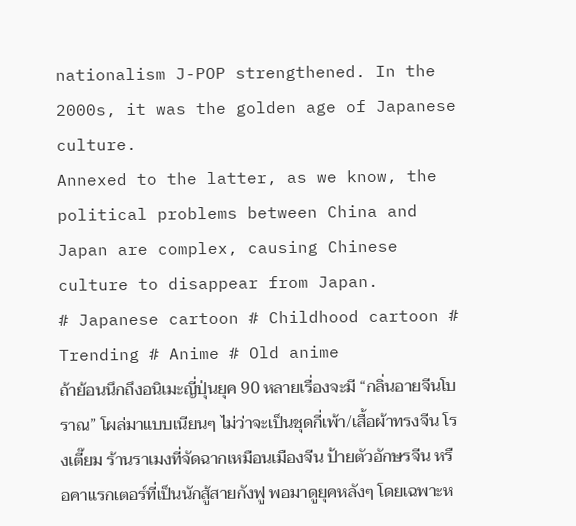nationalism J-POP strengthened. In the 2000s, it was the golden age of Japanese culture.
Annexed to the latter, as we know, the political problems between China and Japan are complex, causing Chinese culture to disappear from Japan.
# Japanese cartoon # Childhood cartoon # Trending # Anime # Old anime
ถ้าย้อนนึกถึงอนิเมะญี่ปุ่นยุค 90 หลายเรื่องจะมี “กลิ่นอายจีนโบราณ” โผล่มาแบบเนียนๆ ไม่ว่าจะเป็นชุดกี่เพ้า/เสื้อผ้าทรงจีน โรงเตี๊ยม ร้านราเมงที่จัดฉากเหมือนเมืองจีน ป้ายตัวอักษรจีน หรือคาแรกเตอร์ที่เป็นนักสู้สายกังฟู พอมาดูยุคหลังๆ โดยเฉพาะห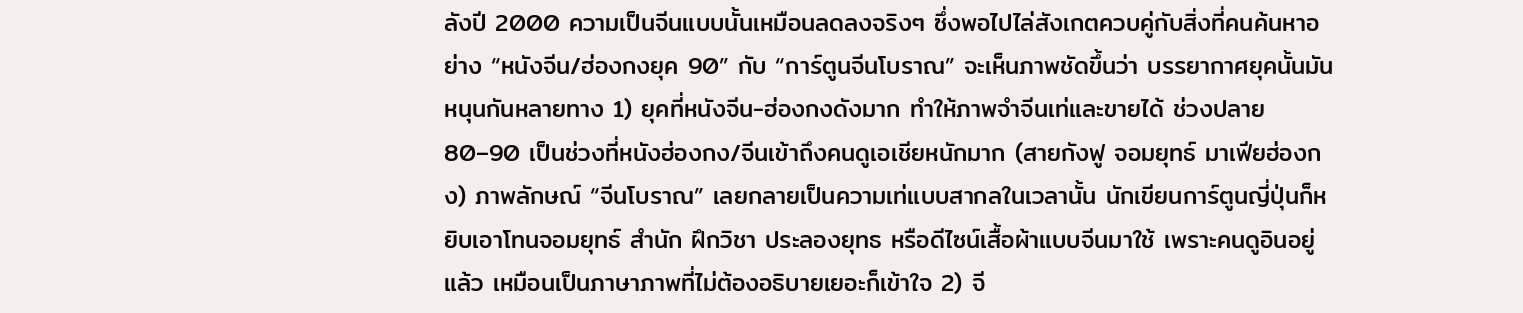ลังปี 2000 ความเป็นจีนแบบนั้นเหมือนลดลงจริงๆ ซึ่งพอไปไล่สังเกตควบคู่กับสิ่งที่คนค้นหาอย่าง “หนังจีน/ฮ่องกงยุค 90” กับ “การ์ตูนจีนโบราณ” จะเห็นภาพชัดขึ้นว่า บรรยากาศยุคนั้นมันหนุนกันหลายทาง 1) ยุคที่หนังจีน-ฮ่องกงดังมาก ทำให้ภาพจำจีนเท่และขายได้ ช่วงปลาย 80–90 เป็นช่วงที่หนังฮ่องกง/จีนเข้าถึงคนดูเอเชียหนักมาก (สายกังฟู จอมยุทธ์ มาเฟียฮ่องกง) ภาพลักษณ์ “จีนโบราณ” เลยกลายเป็นความเท่แบบสากลในเวลานั้น นักเขียนการ์ตูนญี่ปุ่นก็หยิบเอาโทนจอมยุทธ์ สำนัก ฝึกวิชา ประลองยุทธ หรือดีไซน์เสื้อผ้าแบบจีนมาใช้ เพราะคนดูอินอยู่แล้ว เหมือนเป็นภาษาภาพที่ไม่ต้องอธิบายเยอะก็เข้าใจ 2) จี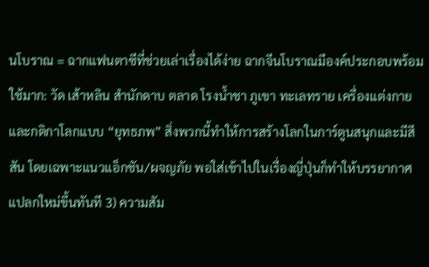นโบราณ = ฉากแฟนตาซีที่ช่วยเล่าเรื่องได้ง่าย ฉากจีนโบราณมีองค์ประกอบพร้อมใช้มาก: วัด เส้าหลิน สำนักดาบ ตลาด โรงน้ำชา ภูเขา ทะเลทราย เครื่องแต่งกาย และกติกาโลกแบบ “ยุทธภพ” สิ่งพวกนี้ทำให้การสร้างโลกในการ์ตูนสนุกและมีสีสัน โดยเฉพาะแนวแอ็กชัน/ผจญภัย พอใส่เข้าไปในเรื่องญี่ปุ่นก็ทำให้บรรยากาศแปลกใหม่ขึ้นทันที 3) ความสัม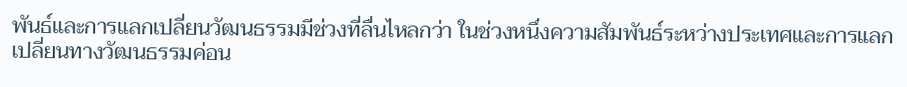พันธ์และการแลกเปลี่ยนวัฒนธรรมมีช่วงที่ลื่นไหลกว่า ในช่วงหนึ่งความสัมพันธ์ระหว่างประเทศและการแลกเปลี่ยนทางวัฒนธรรมค่อน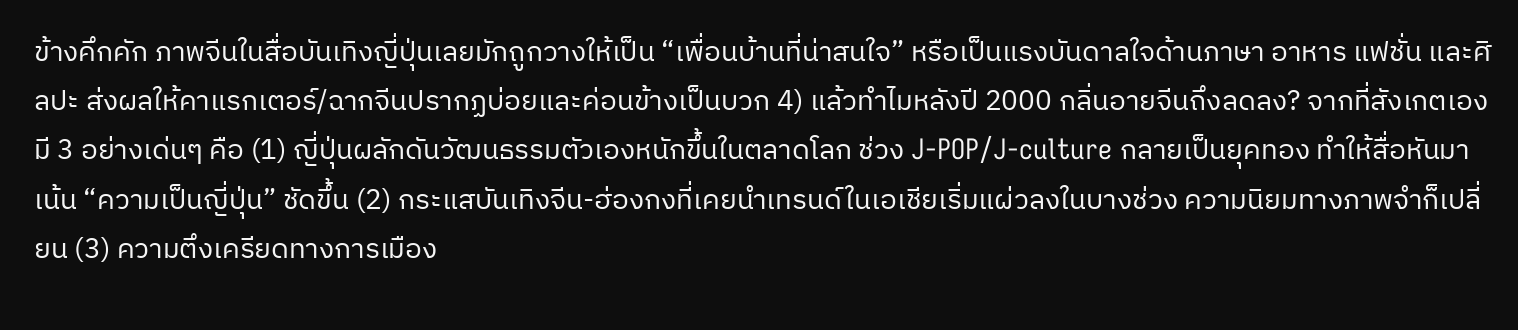ข้างคึกคัก ภาพจีนในสื่อบันเทิงญี่ปุ่นเลยมักถูกวางให้เป็น “เพื่อนบ้านที่น่าสนใจ” หรือเป็นแรงบันดาลใจด้านภาษา อาหาร แฟชั่น และศิลปะ ส่งผลให้คาแรกเตอร์/ฉากจีนปรากฏบ่อยและค่อนข้างเป็นบวก 4) แล้วทำไมหลังปี 2000 กลิ่นอายจีนถึงลดลง? จากที่สังเกตเอง มี 3 อย่างเด่นๆ คือ (1) ญี่ปุ่นผลักดันวัฒนธรรมตัวเองหนักขึ้นในตลาดโลก ช่วง J-POP/J-culture กลายเป็นยุคทอง ทำให้สื่อหันมาเน้น “ความเป็นญี่ปุ่น” ชัดขึ้น (2) กระแสบันเทิงจีน-ฮ่องกงที่เคยนำเทรนด์ในเอเชียเริ่มแผ่วลงในบางช่วง ความนิยมทางภาพจำก็เปลี่ยน (3) ความตึงเครียดทางการเมือง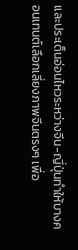และประเด็นอ่อนไหวระหว่างจีน-ญี่ปุ่นทำให้บางคอนเทนต์เลือกเลี่ยงภาพจีนตรงๆ เพื่อ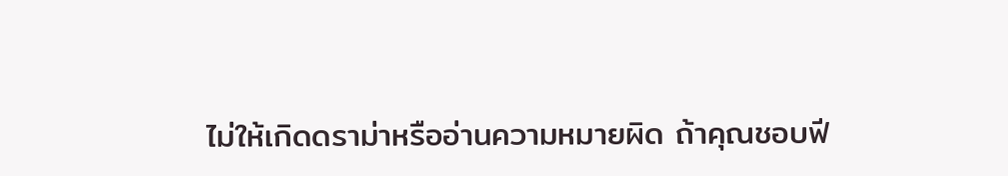ไม่ให้เกิดดราม่าหรืออ่านความหมายผิด ถ้าคุณชอบฟี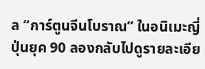ล “การ์ตูนจีนโบราณ” ในอนิเมะญี่ปุ่นยุค 90 ลองกลับไปดูรายละเอีย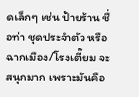ดเล็กๆ เช่น ป้ายร้าน ชื่อท่า ชุดประจำตัว หรือฉากเมือง/โรงเตี๊ยม จะสนุกมาก เพราะมันคือ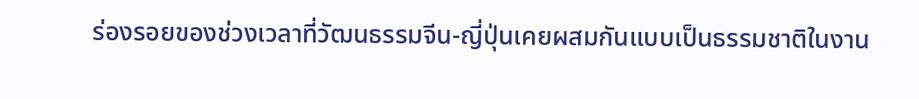ร่องรอยของช่วงเวลาที่วัฒนธรรมจีน-ญี่ปุ่นเคยผสมกันแบบเป็นธรรมชาติในงาน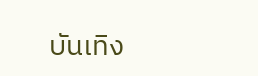บันเทิง